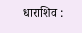धाराशिव :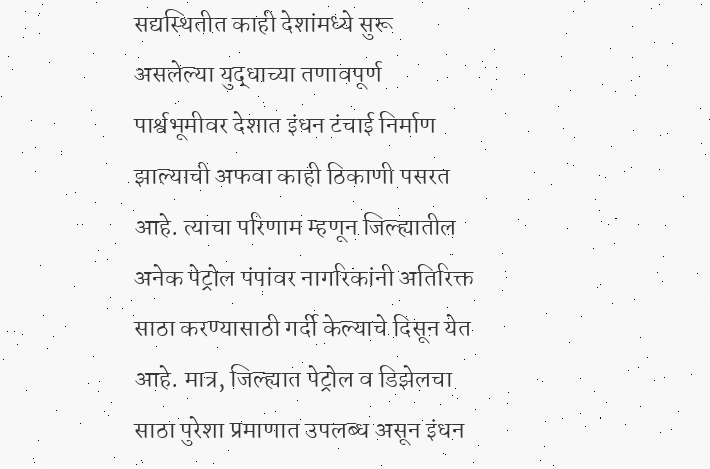सद्यस्थितीत काही देशांमध्ये सुरू असलेल्या युद्धाच्या तणावपूर्ण पार्श्वभूमीवर देशात इंधन टंचाई निर्माण झाल्याची अफवा काही ठिकाणी पसरत आहे. त्याचा परिणाम म्हणून जिल्ह्यातील अनेक पेट्रोल पंपांवर नागरिकांनी अतिरिक्त साठा करण्यासाठी गर्दी केल्याचे दिसून येत आहे. मात्र, जिल्ह्यात पेट्रोल व डिझेलचा साठा पुरेशा प्रमाणात उपलब्ध असून इंधन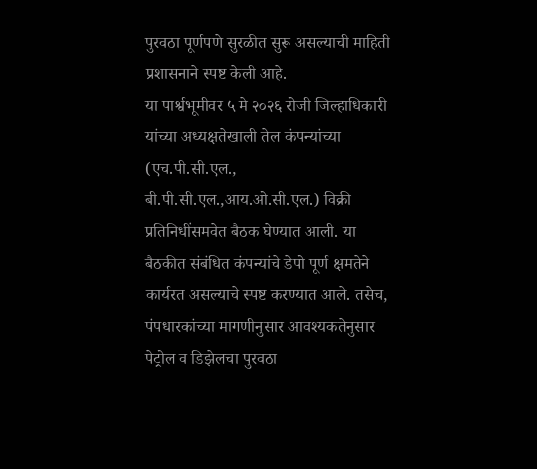पुरवठा पूर्णपणे सुरळीत सुरू असल्याची माहिती प्रशासनाने स्पष्ट केली आहे.
या पार्श्वभूमीवर ५ मे २०२६ रोजी जिल्हाधिकारी यांच्या अध्यक्षतेखाली तेल कंपन्यांच्या (एच.पी.सी.एल., बी.पी.सी.एल.,आय.ओ.सी.एल.) विक्री प्रतिनिधींसमवेत बैठक घेण्यात आली. या बैठकीत संबंधित कंपन्यांचे डेपो पूर्ण क्षमतेने कार्यरत असल्याचे स्पष्ट करण्यात आले. तसेच, पंपधारकांच्या मागणीनुसार आवश्यकतेनुसार पेट्रोल व डिझेलचा पुरवठा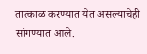तात्काळ करण्यात येत असल्याचेही सांगण्यात आले.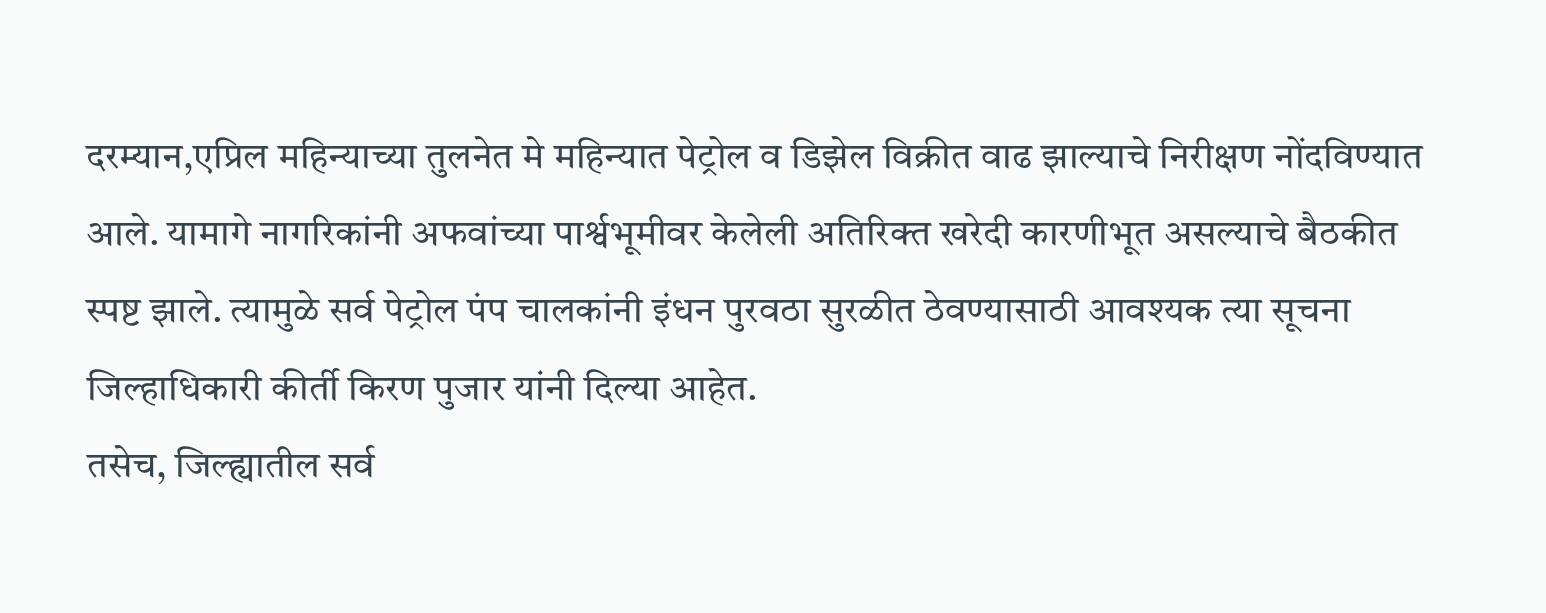दरम्यान,एप्रिल महिन्याच्या तुलनेत मे महिन्यात पेट्रोल व डिझेल विक्रीत वाढ झाल्याचे निरीक्षण नोंदविण्यात आले. यामागे नागरिकांनी अफवांच्या पार्श्वभूमीवर केलेली अतिरिक्त खरेदी कारणीभूत असल्याचे बैठकीत स्पष्ट झाले. त्यामुळे सर्व पेट्रोल पंप चालकांनी इंधन पुरवठा सुरळीत ठेवण्यासाठी आवश्यक त्या सूचना जिल्हाधिकारी कीर्ती किरण पुजार यांनी दिल्या आहेत.
तसेच, जिल्ह्यातील सर्व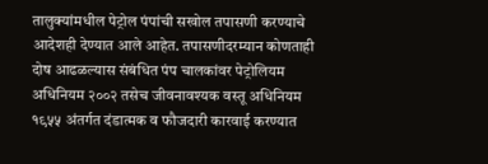तालुक्यांमधील पेट्रोल पंपांची सखोल तपासणी करण्याचे आदेशही देण्यात आले आहेत. तपासणीदरम्यान कोणताही दोष आढळल्यास संबंधित पंप चालकांवर पेट्रोलियम अधिनियम २००२ तसेच जीवनावश्यक वस्तू अधिनियम १९५५ अंतर्गत दंडात्मक व फौजदारी कारवाई करण्यात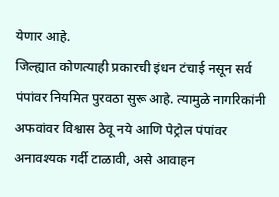येणार आहे.
जिल्ह्यात कोणत्याही प्रकारची इंधन टंचाई नसून सर्व पंपांवर नियमित पुरवठा सुरू आहे. त्यामुळे नागरिकांनी अफवांवर विश्वास ठेवू नये आणि पेट्रोल पंपांवर अनावश्यक गर्दी टाळावी, असे आवाहन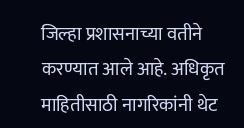जिल्हा प्रशासनाच्या वतीने करण्यात आले आहे. अधिकृत माहितीसाठी नागरिकांनी थेट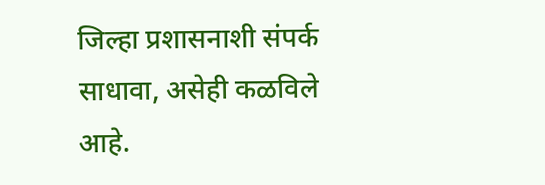जिल्हा प्रशासनाशी संपर्क साधावा, असेही कळविले आहे.